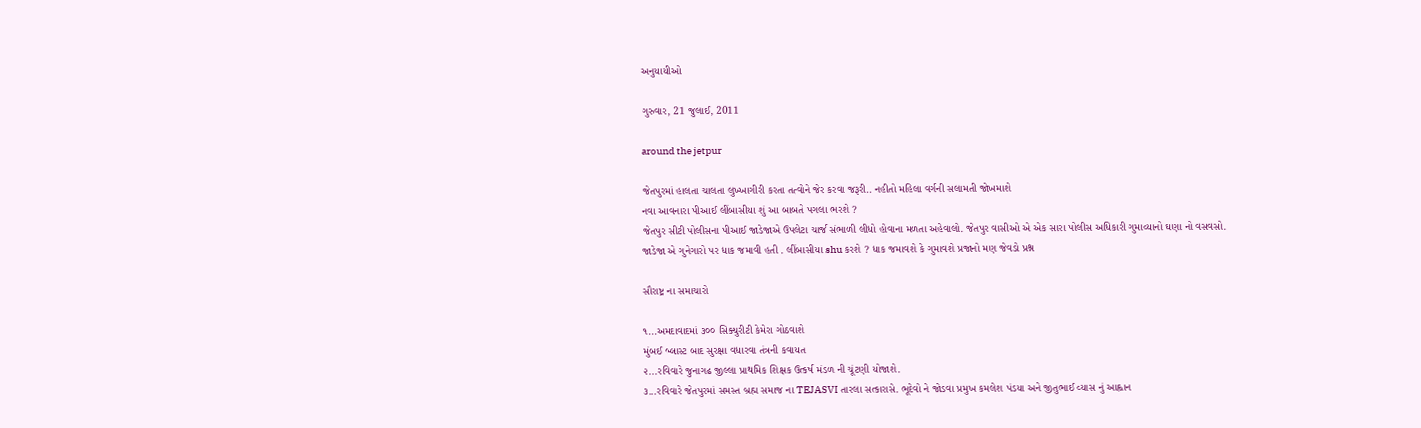અનુયાયીઓ

ગુરુવાર, 21 જુલાઈ, 2011

around the jetpur

જેતપુરમાં હાલતા ચાલતા લુખ્ખાગીરી કરતા તત્વોને જેર કરવા જરૂરી.. નહીતો મહિલા વર્ગની સલામતી જોખમાશે
નવા આવનારા પીઆઈ લીંબાસીયા શું આ બાબતે પગલા ભરશે ?
જેતપુર સીટી પોલીસના પીઆઈ જાડેજાએ ઉપલેટા ચાર્જ સંભાળી લીધો હોવાના મળતા અહેવાલો. જેતપુર વાસીઓ એ એક સારા પોલીસ અધિકારી ગુમાવ્યાનો ઘણા નો વસવસો.
જાડેજા એ ગુનેગારો પર ધાક જમાવી હતી . લીંબાસીયા shu કરશે ? ધાક જમાવશે કે ગુમાવશે પ્રજાનો મણ જેવડો પ્રશ્ન

સૌરાષ્ટ્ર ના સમાચારો

૧...અમદાવાદમાં ૩૦૦ સિક્યુરીટી કેમેરા ગોઠવાશે
મુંબઈ બ્લાસ્ટ બાદ સુરક્ષા વધારવા તંત્રની કવાયત
૨...રવિવારે જુનાગઢ જીલ્લા પ્રાથમિક શિક્ષક ઉત્કર્ષ મંડળ ની ચૂંટણી યોજાશે.
૩...રવિવારે જેતપુરમાં સમસ્ત બ્રહ્મ સમાજ ના TEJASVI તારલા સત્કારાસે. ભૂદેવો ને જોડવા પ્રમુખ કમલેશ પંડયા અને જીતુભાઈ વ્યાસ નું આહ્વાન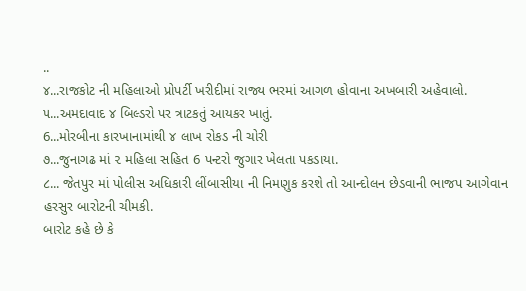..
૪...રાજકોટ ની મહિલાઓ પ્રોપર્ટી ખરીદીમાં રાજ્ય ભરમાં આગળ હોવાના અખબારી અહેવાલો.
૫...અમદાવાદ ૪ બિલ્ડરો પર ત્રાટકતું આયકર ખાતું.
6...મોરબીના કારખાનામાંથી ૪ લાખ રોકડ ની ચોરી
૭...જુનાગઢ માં ૨ મહિલા સહિત 6 પન્ટરો જુગાર ખેલતા પકડાયા.
૮... જેતપુર માં પોલીસ અધિકારી લીંબાસીયા ની નિમણુક કરશે તો આન્દોલન છેડવાની ભાજપ આગેવાન હરસુર બારોટની ચીમકી.
બારોટ કહે છે કે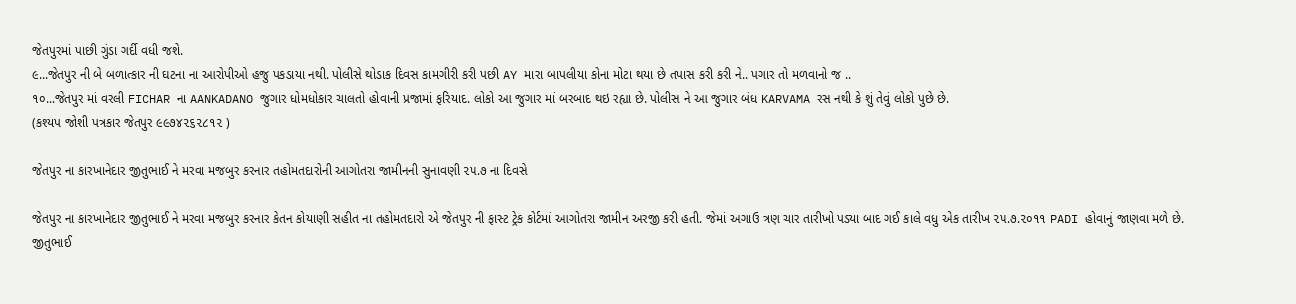જેતપુરમાં પાછી ગુંડા ગર્દી વધી જશે.
૯...જેતપુર ની બે બળાત્કાર ની ઘટના ના આરોપીઓ હજુ પકડાયા નથી. પોલીસે થોડાક દિવસ કામગીરી કરી પછી AY મારા બાપલીયા કોના મોટા થયા છે તપાસ કરી કરી ને.. પગાર તો મળવાનો જ ..
૧૦...જેતપુર માં વરલી FICHAR ના AANKADANO જુગાર ધોમધોકાર ચાલતો હોવાની પ્રજામાં ફરિયાદ. લોકો આ જુગાર માં બરબાદ થઇ રહ્યા છે. પોલીસ ને આ જુગાર બંધ KARVAMA રસ નથી કે શું તેવું લોકો પુછે છે.
(કશ્યપ જોશી પત્રકાર જેતપુર ૯૯૭૪૨૬૨૮૧૨ )

જેતપુર ના કારખાનેદાર જીતુભાઈ ને મરવા મજબુર કરનાર તહોમતદારોની આગોતરા જામીનની સુનાવણી ૨૫.૭ ના દિવસે

જેતપુર ના કારખાનેદાર જીતુભાઈ ને મરવા મજબુર કરનાર કેતન કોયાણી સહીત ના તહોમતદારો એ જેતપુર ની ફાસ્ટ ટ્રેક કોર્ટમાં આગોતરા જામીન અરજી કરી હતી. જેમાં અગાઉ ત્રણ ચાર તારીખો પડ્યા બાદ ગઈ કાલે વધુ એક તારીખ ૨૫.૭.૨૦૧૧ PADI હોવાનું જાણવા મળે છે.
જીતુભાઈ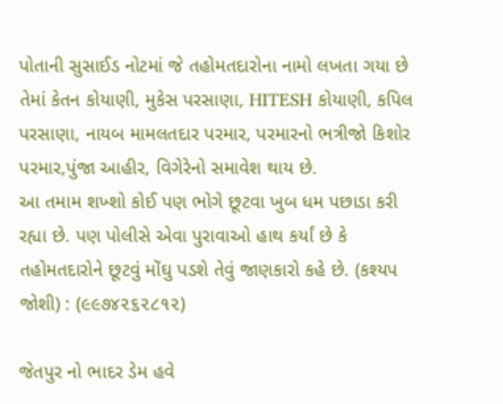પોતાની સુસાઈડ નોટમાં જે તહોમતદારોના નામો લખતા ગયા છે તેમાં કેતન કોયાણી, મુકેસ પરસાણા, HITESH કોયાણી, કપિલ પરસાણા, નાયબ મામલતદાર પરમાર, પરમારનો ભત્રીજો કિશોર પરમાર,પુંજા આહીર, વિગેરેનો સમાવેશ થાય છે.
આ તમામ શખ્શો કોઈ પણ ભોગે છૂટવા ખુબ ધમ પછાડા કરી રહ્યા છે. પણ પોલીસે એવા પુરાવાઓ હાથ કર્યાં છે કે તહોમતદારોને છૂટવું મોંઘુ પડશે તેવું જાણકારો કહે છે. (કશ્યપ જોશી) : (૯૯૭૪૨૬૨૮૧૨)

જેતપુર નો ભાદર ડેમ હવે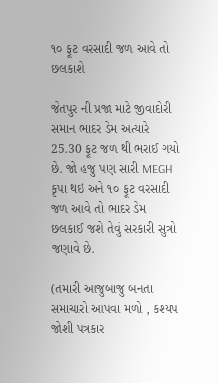૧૦ ફૂટ વરસાદી જળ આવે તો છલકાશે

જેતપુર ની પ્રજા માટે જીવાદોરી સમાન ભાદર ડેમ અત્યારે 25.30 ફૂટ જળ થી ભરાઈ ગયો છે. જો હજુ પણ સારી MEGH કૃપા થઇ અને ૧૦ ફૂટ વરસાદી જળ આવે તો ભાદર ડેમ છલકાઈ જશે તેવું સરકારી સુત્રો જણાવે છે.

(તમારી આજુબાજુ બનતા સમાચારો આપવા મળો , કશ્યપ જોશી પત્રકાર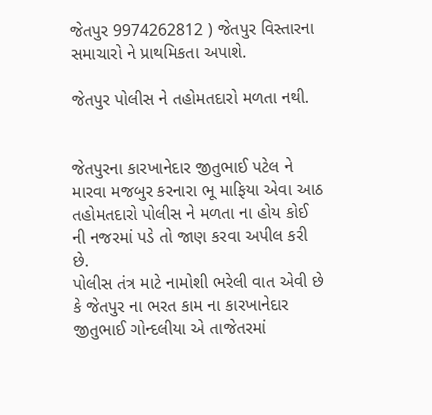જેતપુર 9974262812 ) જેતપુર વિસ્તારના સમાચારો ને પ્રાથમિકતા અપાશે.

જેતપુર પોલીસ ને તહોમતદારો મળતા નથી.


જેતપુરના કારખાનેદાર જીતુભાઈ પટેલ ને મારવા મજબુર કરનારા ભૂ માફિયા એવા આઠ તહોમતદારો પોલીસ ને મળતા ના હોય કોઈ ની નજરમાં પડે તો જાણ કરવા અપીલ કરી છે.
પોલીસ તંત્ર માટે નામોશી ભરેલી વાત એવી છે કે જેતપુર ના ભરત કામ ના કારખાનેદાર જીતુભાઈ ગોન્દલીયા એ તાજેતરમાં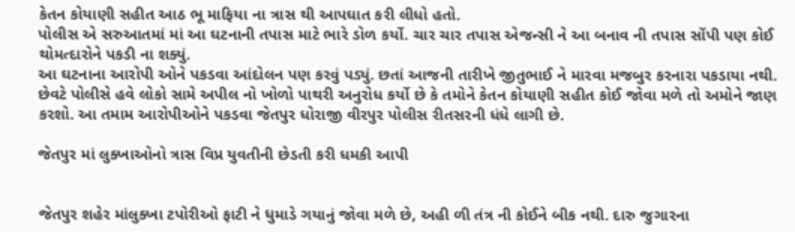કેતન કોયાણી સહીત આઠ ભૂ માફિયા ના ત્રાસ થી આપઘાત કરી લીધો હતો.
પોલીસ એ સરુઆતમાં માં આ ઘટનાની તપાસ માટે ભારે ડોળ કર્યો. ચાર ચાર તપાસ એજન્સી ને આ બનાવ ની તપાસ સોંપી પણ કોઈ થોમત્દારોને પકડી ના શક્યું.
આ ઘટનાના આરોપી ઓને પકડવા આંદોલન પણ કરવું પડ્યું. છતાં આજની તારીખે જીતુભાઈ ને મારવા મજબુર કરનારા પકડાયા નથી.
છેવટે પોલીસે હવે લોકો સામે અપીલ નો ખોળો પાથરી અનુરોધ કર્યો છે કે તમોને કેતન કોયાણી સહીત કોઈ જોવા મળે તો અમોને જાણ કરશો. આ તમામ આરોપીઓને પકડવા જેતપુર ધોરાજી વીરપુર પોલીસ રીતસરની ધંધે લાગી છે.

જેતપુર માં લુક્ખાઓનો ત્રાસ વિપ્ર યુવતીની છેડતી કરી ધમકી આપી


જેતપુર શહેર માંલુક્ખા ટપોરીઓ ફાટી ને ધુમાડે ગયાનું જોવા મળે છે, અહી ળી તંત્ર ની કોઈને બીક નથી. દારુ જુગારના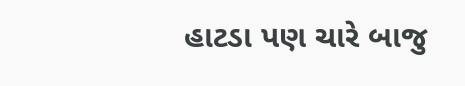હાટડા પણ ચારે બાજુ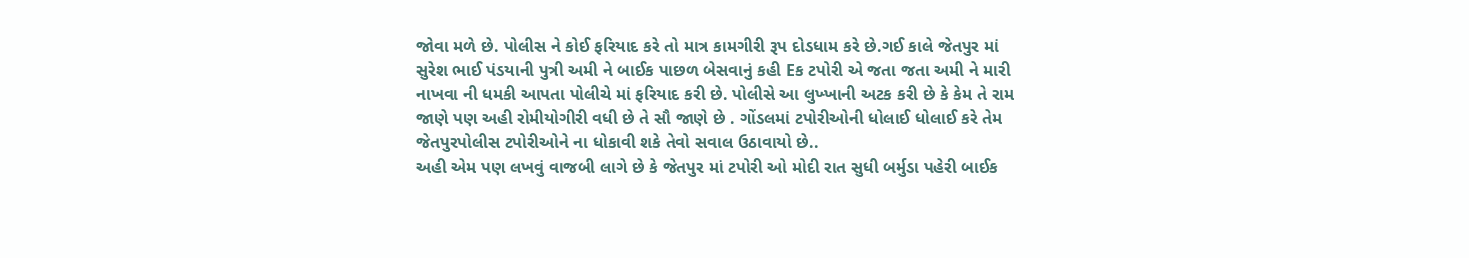જોવા મળે છે. પોલીસ ને કોઈ ફરિયાદ કરે તો માત્ર કામગીરી રૂપ દોડધામ કરે છે.ગઈ કાલે જેતપુર માં સુરેશ ભાઈ પંડયાની પુત્રી અમી ને બાઈક પાછળ બેસવાનું કહી Eક ટપોરી એ જતા જતા અમી ને મારી નાખવા ની ધમકી આપતા પોલીચે માં ફરિયાદ કરી છે. પોલીસે આ લુખ્ખાની અટક કરી છે કે કેમ તે રામ જાણે પણ અહી રોમીયોગીરી વધી છે તે સૌ જાણે છે . ગોંડલમાં ટપોરીઓની ધોલાઈ ધોલાઈ કરે તેમ જેતપુરપોલીસ ટપોરીઓને ના ધોકાવી શકે તેવો સવાલ ઉઠાવાયો છે..
અહી એમ પણ લખવું વાજબી લાગે છે કે જેતપુર માં ટપોરી ઓ મોદી રાત સુધી બર્મુડા પહેરી બાઈક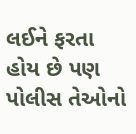લઈને ફરતા હોય છે પણ પોલીસ તેઓનો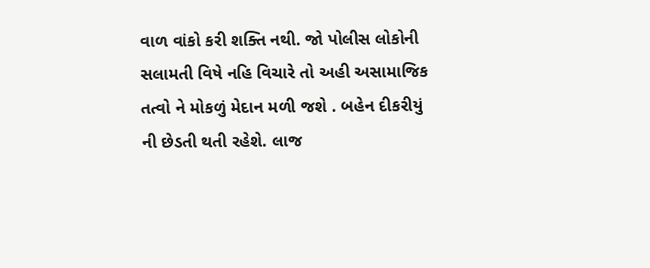વાળ વાંકો કરી શક્તિ નથી. જો પોલીસ લોકોની સલામતી વિષે નહિ વિચારે તો અહી અસામાજિક તત્વો ને મોકળું મેદાન મળી જશે . બહેન દીકરીયું ની છેડતી થતી રહેશે. લાજ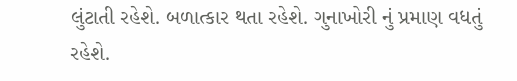લુંટાતી રહેશે. બળાત્કાર થતા રહેશે. ગુનાખોરી નું પ્રમાણ વધતું રહેશે.